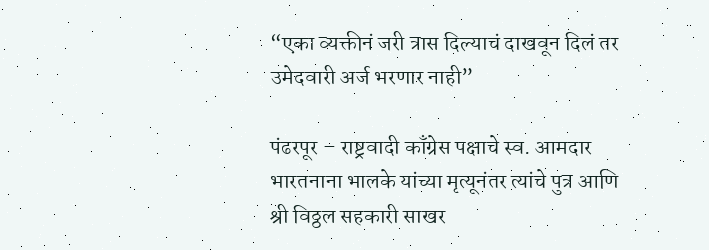“एका व्यक्तीनं जरी त्रास दिल्याचं दाखवून दिलं तर उमेदवारी अर्ज भरणार नाही”

पंढरपूर – राष्ट्रवादी काँग्रेस पक्षाचे स्व. आमदार भारतनाना भालके यांच्या मृत्यूनंतर त्यांचे पुत्र आणि श्री विठ्ठल सहकारी साखर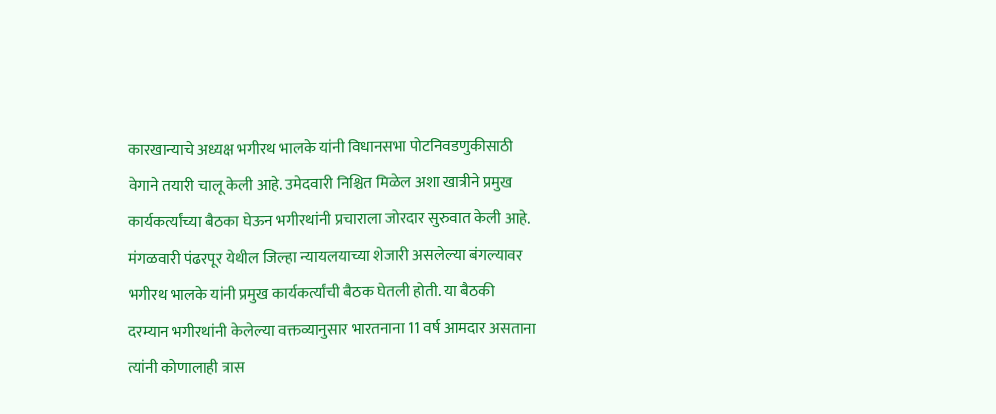कारखान्याचे अध्यक्ष भगीरथ भालके यांनी विधानसभा पोटनिवडणुकीसाठी वेगाने तयारी चालू केली आहे. उमेदवारी निश्चित मिळेल अशा खात्रीने प्रमुख कार्यकर्त्यांच्या बैठका घेऊन भगीरथांनी प्रचाराला जोरदार सुरुवात केली आहे.
मंगळवारी पंढरपूर येथील जिल्हा न्यायलयाच्या शेजारी असलेल्या बंगल्यावर भगीरथ भालके यांनी प्रमुख कार्यकर्त्यांची बैठक घेतली होती. या बैठकी दरम्यान भगीरथांनी केलेल्या वक्तव्यानुसार भारतनाना 11 वर्ष आमदार असताना त्यांनी कोणालाही त्रास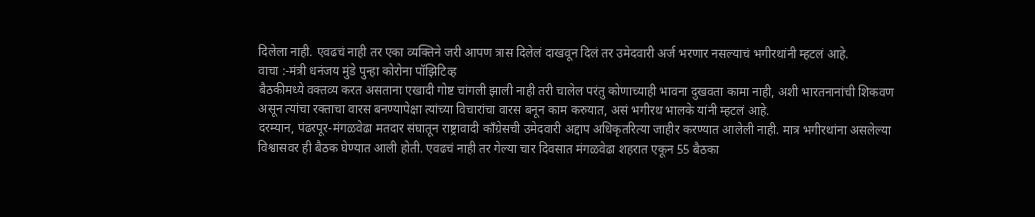दिलेला नाही. एवढचं नाही तर एका व्यक्तिने जरी आपण त्रास दिलेलं दाखवून दिलं तर उमेदवारी अर्ज भरणार नसल्याचं भगीरथांनी म्हटलं आहे.
वाचा :-मंत्री धनंजय मुंडे पुन्हा कोरोना पॉझिटिव्ह
बैठकीमध्ये वक्तव्य करत असताना एखादी गोष्ट चांगली झाली नाही तरी चालेल परंतु कोणाच्याही भावना दुखवता कामा नाही, अशी भारतनानांची शिकवण असून त्यांचा रक्ताचा वारस बनण्यापेक्षा त्यांच्या विचारांचा वारस बनून काम करुयात, असं भगीरथ भालके यांनी म्हटलं आहे.
दरम्यान, पंढरपूर-मंगळवेढा मतदार संघातून राष्ट्रावादी काँग्रेसची उमेदवारी अद्दाप अधिकृतरित्या जाहीर करण्यात आलेली नाही. मात्र भगीरथांना असलेल्या विश्वासवर ही बैठक घेण्यात आली होती. एवढचं नाही तर गेल्या चार दिवसात मंगळवेढा शहरात एकून 55 बैठका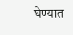घेण्यात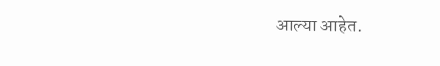आल्या आहेत.